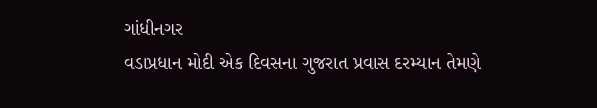ગાંધીનગર
વડાપ્રધાન મોદી એક દિવસના ગુજરાત પ્રવાસ દરમ્યાન તેમણે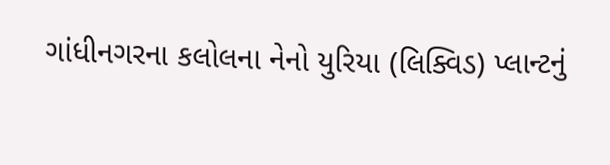ગાંધીનગરના કલોલના નેનો યુરિયા (લિક્વિડ) પ્લાન્ટનું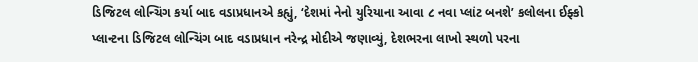ડિજિટલ લોન્ચિંગ કર્યા બાદ વડાપ્રધાનએ કહ્યું, ‘દેશમાં નેનો યુરિયાના આવા ૮ નવા પ્લાંટ બનશે’ કલોલના ઈફ્કો પ્લાન્ટના ડિજિટલ લોન્ચિંગ બાદ વડાપ્રધાન નરેન્દ્ર મોદીએ જણાવ્યું, દેશભરના લાખો સ્થળો પરના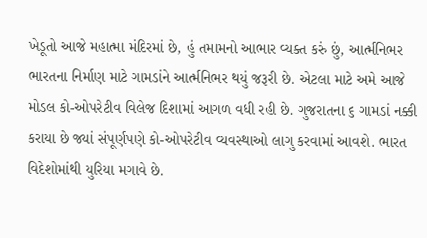ખેડૂતો આજે મહાત્મા મંદિરમાં છે, હું તમામનો આભાર વ્યક્ત કરું છું, આર્ત્મનિભર ભારતના નિર્માણ માટે ગામડાંને આર્ત્મનિભર થયું જરૂરી છે. એટલા માટે અમે આજે મોડલ કો-ઓપરેટીવ વિલેજ દિશામાં આગળ વધી રહી છે. ગુજરાતના ૬ ગામડાં નક્કી કરાયા છે જ્યાં સંપૂર્ણપણે કો-ઓપરેટીવ વ્યવસ્થાઓ લાગુ કરવામાં આવશે. ભારત વિદેશોમાંથી યુરિયા મગાવે છે.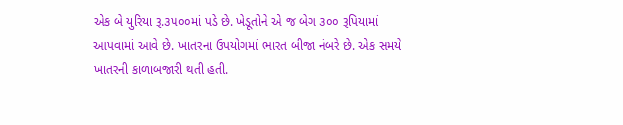એક બે યુરિયા રૂ.૩૫૦૦માં પડે છે. ખેડૂતોને એ જ બેગ ૩૦૦ રૂપિયામાં આપવામાં આવે છે. ખાતરના ઉપયોગમાં ભારત બીજા નંબરે છે. એક સમયે ખાતરની કાળાબજારી થતી હતી.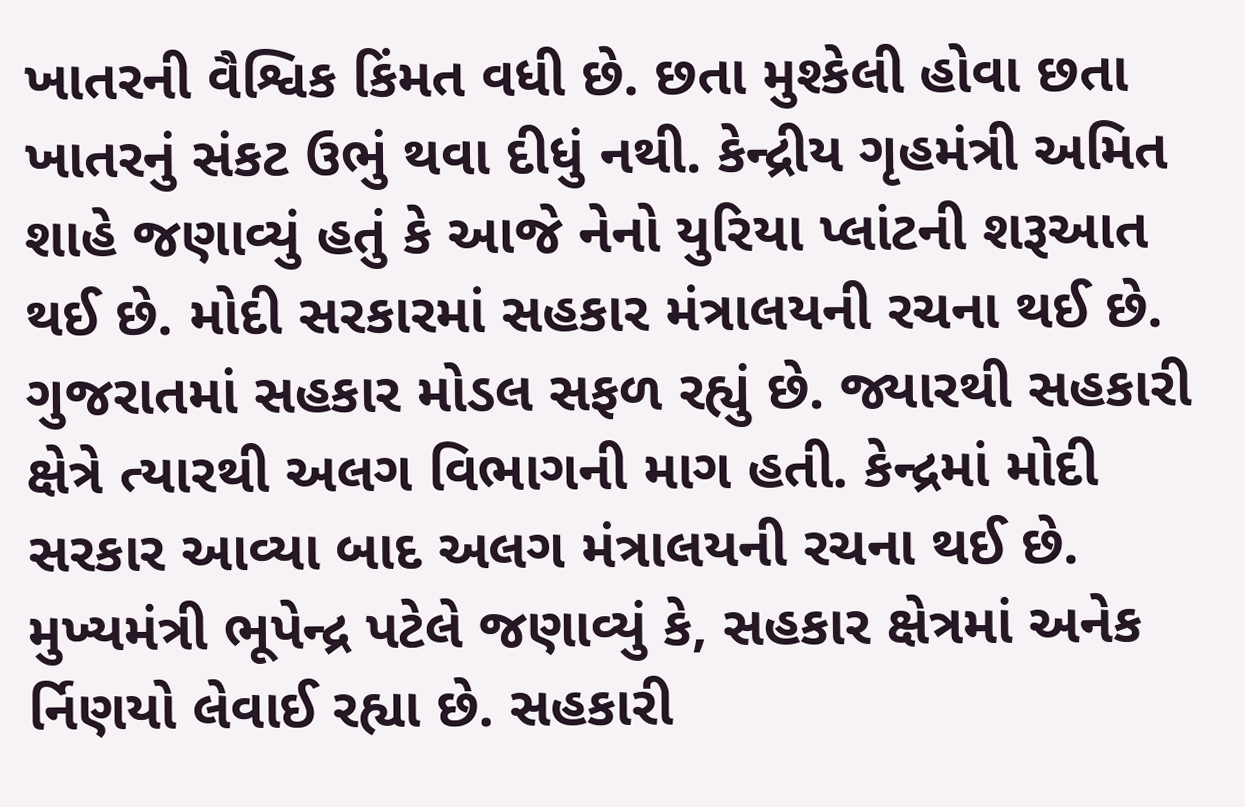ખાતરની વૈશ્વિક કિંમત વધી છે. છતા મુશ્કેલી હોવા છતા ખાતરનું સંકટ ઉભું થવા દીધું નથી. કેન્દ્રીય ગૃહમંત્રી અમિત શાહે જણાવ્યું હતું કે આજે નેનો યુરિયા પ્લાંટની શરૂઆત થઈ છે. મોદી સરકારમાં સહકાર મંત્રાલયની રચના થઈ છે. ગુજરાતમાં સહકાર મોડલ સફળ રહ્યું છે. જ્યારથી સહકારી ક્ષેત્રે ત્યારથી અલગ વિભાગની માગ હતી. કેન્દ્રમાં મોદી સરકાર આવ્યા બાદ અલગ મંત્રાલયની રચના થઈ છે. મુખ્યમંત્રી ભૂપેન્દ્ર પટેલે જણાવ્યું કે, સહકાર ક્ષેત્રમાં અનેક ર્નિણયો લેવાઈ રહ્યા છે. સહકારી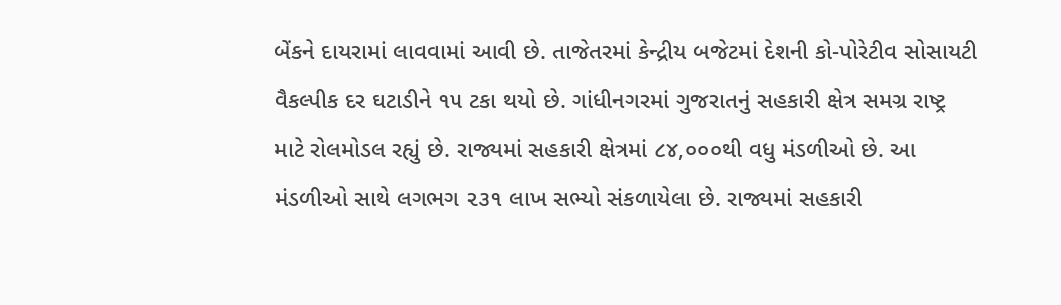બેંકને દાયરામાં લાવવામાં આવી છે. તાજેતરમાં કેન્દ્રીય બજેટમાં દેશની કો-પોરેટીવ સોસાયટી વૈકલ્પીક દર ઘટાડીને ૧૫ ટકા થયો છે. ગાંધીનગરમાં ગુજરાતનું સહકારી ક્ષેત્ર સમગ્ર રાષ્ટ્ર માટે રોલમોડલ રહ્યું છે. રાજ્યમાં સહકારી ક્ષેત્રમાં ૮૪,૦૦૦થી વધુ મંડળીઓ છે. આ મંડળીઓ સાથે લગભગ ૨૩૧ લાખ સભ્યો સંકળાયેલા છે. રાજ્યમાં સહકારી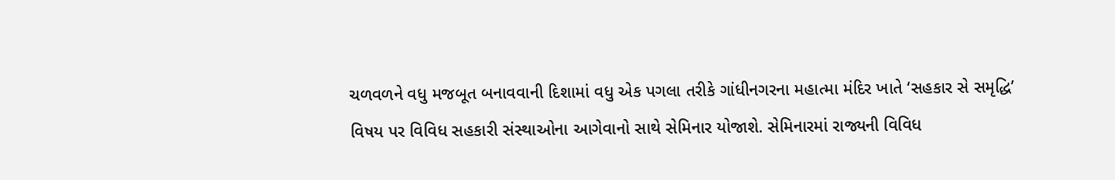ચળવળને વધુ મજબૂત બનાવવાની દિશામાં વધુ એક પગલા તરીકે ગાંધીનગરના મહાત્મા મંદિર ખાતે ‘સહકાર સે સમૃદ્ધિ’ વિષય પર વિવિધ સહકારી સંસ્થાઓના આગેવાનો સાથે સેમિનાર યોજાશે. સેમિનારમાં રાજ્યની વિવિધ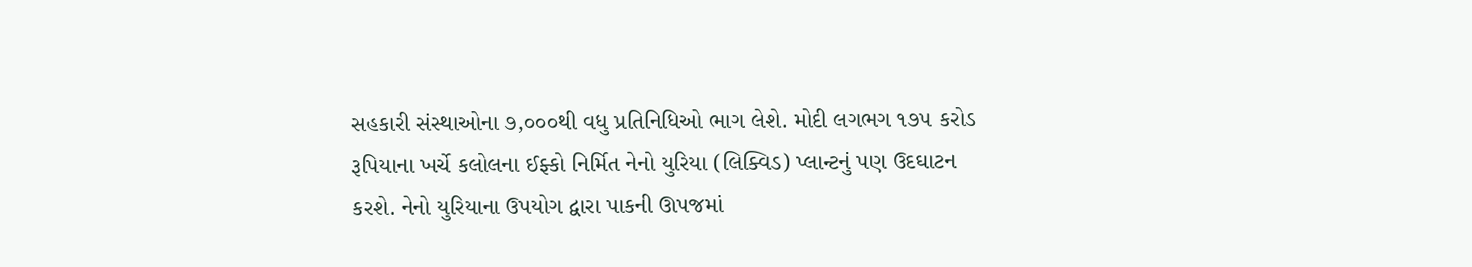સહકારી સંસ્થાઓના ૭,૦૦૦થી વધુ પ્રતિનિધિઓ ભાગ લેશે. મોદી લગભગ ૧૭૫ કરોડ રૂપિયાના ખર્ચે કલોલના ઈફ્કો નિર્મિત નેનો યુરિયા (લિક્વિડ) પ્લાન્ટનું પણ ઉદઘાટન કરશે. નેનો યુરિયાના ઉપયોગ દ્વારા પાકની ઊપજમાં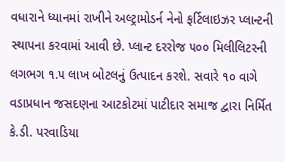વધારાને ધ્યાનમાં રાખીને અલ્ટ્રામોડર્ન નેનો ફર્ટિલાઇઝર પ્લાન્ટની સ્થાપના કરવામાં આવી છે. પ્લાન્ટ દરરોજ ૫૦૦ મિલીલિટરની લગભગ ૧.૫ લાખ બોટલનું ઉત્પાદન કરશે. સવારે ૧૦ વાગે વડાપ્રધાન જસદણના આટકોટમાં પાટીદાર સમાજ દ્વારા નિર્મિત કે.ડી. પરવાડિયા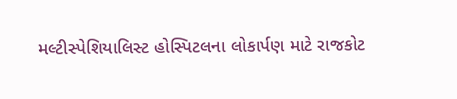મલ્ટીસ્પેશિયાલિસ્ટ હોસ્પિટલના લોકાર્પણ માટે રાજકોટ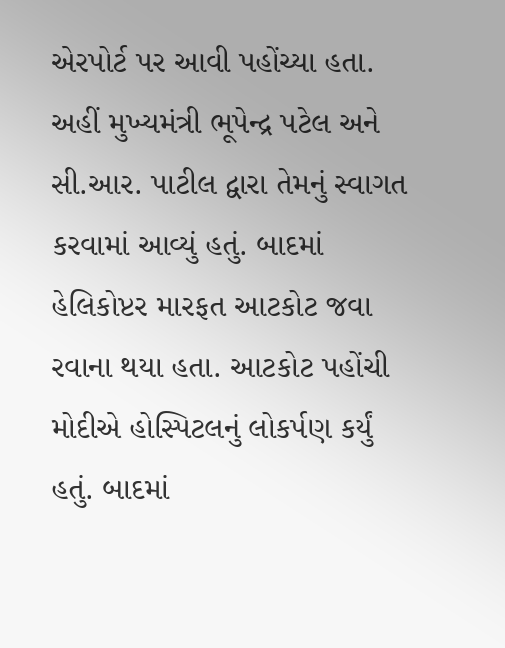એરપોર્ટ પર આવી પહોંચ્યા હતા. અહીં મુખ્યમંત્રી ભૂપેન્દ્ર પટેલ અને સી.આર. પાટીલ દ્વારા તેમનું સ્વાગત કરવામાં આવ્યું હતું. બાદમાં હેલિકોપ્ટર મારફત આટકોટ જવા રવાના થયા હતા. આટકોટ પહોંચી મોદીએ હોસ્પિટલનું લોકર્પણ કર્યું હતું. બાદમાં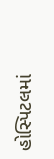હોસ્પિટલમાં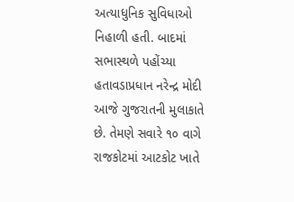અત્યાધુનિક સુવિધાઓ નિહાળી હતી. બાદમાં સભાસ્થળે પહોંચ્યા હતાવડાપ્રધાન નરેન્દ્ર મોદી આજે ગુજરાતની મુલાકાતે છે. તેમણે સવારે ૧૦ વાગે રાજકોટમાં આટકોટ ખાતે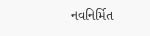નવનિર્મિત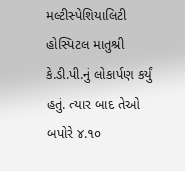મલ્ટીસ્પેશિયાલિટી હોસ્પિટલ માતુશ્રી કે.ડી.પી.નું લોકાર્પણ કર્યું હતું. ત્યાર બાદ તેઓ બપોરે ૪.૧૦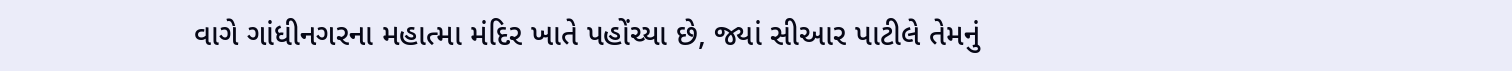વાગે ગાંધીનગરના મહાત્મા મંદિર ખાતે પહોંચ્યા છે, જ્યાં સીઆર પાટીલે તેમનું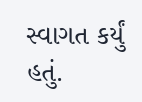સ્વાગત કર્યું હતું.